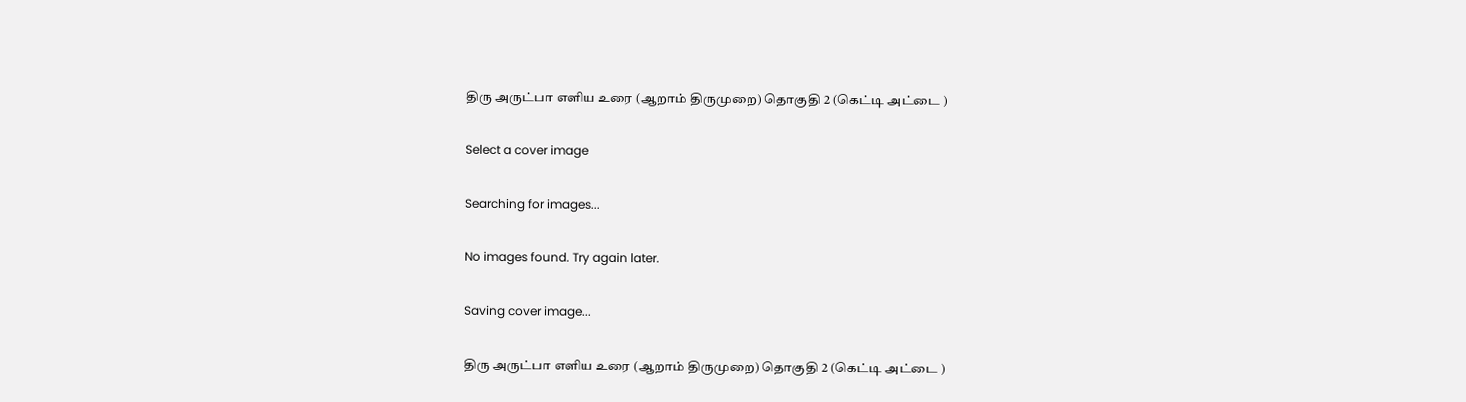திரு அருட்பா எளிய உரை (ஆறாம் திருமுறை) தொகுதி 2 (கெட்டி அட்டை )

Select a cover image

Searching for images...

No images found. Try again later.

Saving cover image...

திரு அருட்பா எளிய உரை (ஆறாம் திருமுறை) தொகுதி 2 (கெட்டி அட்டை )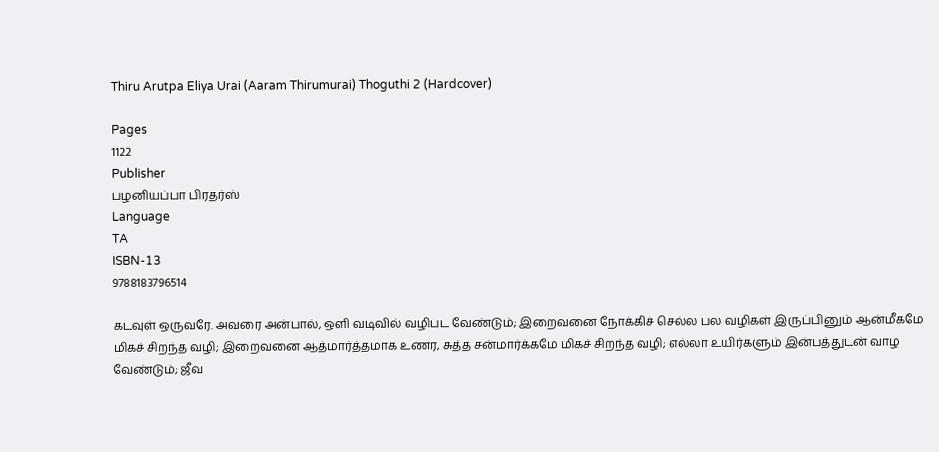Thiru Arutpa Eliya Urai (Aaram Thirumurai) Thoguthi 2 (Hardcover)

Pages
1122
Publisher
பழனியப்பா பிரதர்ஸ்
Language
TA
ISBN-13
9788183796514

கடவுள் ஒருவரே. அவரை அன்பால், ஒளி வடிவில் வழிபட வேண்டும்; இறைவனை நோக்கிச் செல்ல பல வழிகள் இருப்பினும் ஆன்மீகமே மிகச் சிறந்த வழி; இறைவனை ஆத்மார்த்தமாக உணர, சுத்த சன்மார்க்கமே மிகச் சிறந்த வழி; எல்லா உயிர்களும் இன்பத்துடன் வாழ வேண்டும்; ஜீவ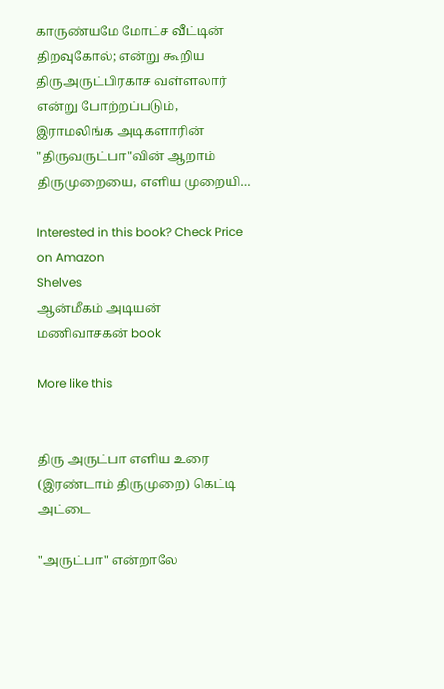காருண்யமே மோட்ச வீட்டின் திறவுகோல்; என்று கூறிய திருஅருட்பிரகாச வள்ளலார் என்று போற்றப்படும், இராமலிங்க அடிகளாரின் "திருவருட்பா"வின் ஆறாம் திருமுறையை, எளிய முறையி…

Interested in this book? Check Price on Amazon
Shelves
ஆன்மீகம் அடியன் மணிவாசகன் book

More like this


திரு அருட்பா எளிய உரை (இரண்டாம் திருமுறை) கெட்டி அட்டை

"அருட்பா" என்றாலே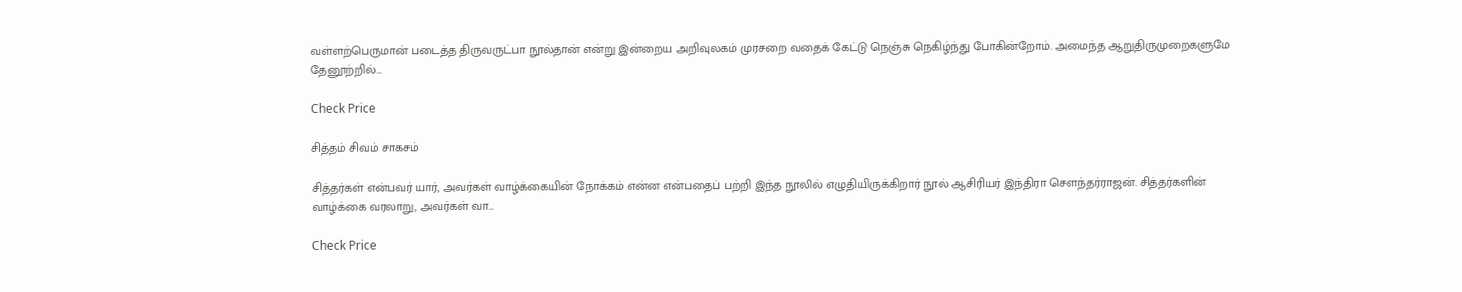வள்ளற்பெருமான் படைத்த திருவருட்பா நூல்தான் என்று இன்றைய அறிவுலகம் முரசறை வதைக் கேட்டு நெஞ்சு நெகிழ்ந்து போகின்றோம். அமைந்த ஆறுதிருமுறைகளுமே தேனூற்றில்…

Check Price

சித்தம் சிவம் சாகசம்

சித்தர்கள் என்பவர் யார், அவர்கள் வாழ்க்கையின் நோக்கம் என்ன என்பதைப் பற்றி இந்த நூலில் எழுதியிருக்கிறார் நூல் ஆசிரியர் இந்திரா சௌந்தர்ராஜன். சித்தர்களின் வாழ்க்கை வரலாறு, அவர்கள் வா…

Check Price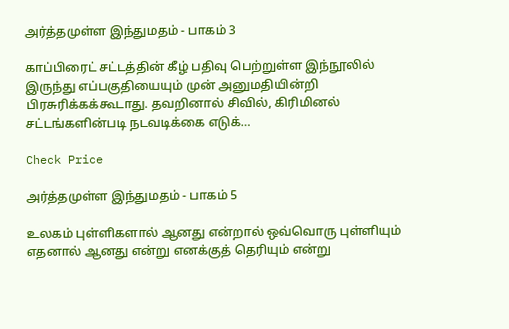அர்த்தமுள்ள இந்துமதம் - பாகம் 3

காப்பிரைட் சட்டத்தின் கீழ் பதிவு பெற்றுள்ள இந்நூலில் இருந்து எப்பகுதியையும் முன் அனுமதியின்றி பிரசுரிக்கக்கூடாது. தவறினால் சிவில், கிரிமினல் சட்டங்களின்படி நடவடிக்கை எடுக்…

Check Price

அர்த்தமுள்ள இந்துமதம் - பாகம் 5

உலகம் புள்ளிகளால் ஆனது என்றால் ஒவ்வொரு புள்ளியும் எதனால் ஆனது என்று எனக்குத் தெரியும் என்று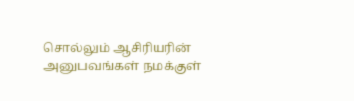சொல்லும் ஆசிரியரின் அனுபவங்கள் நமக்குள்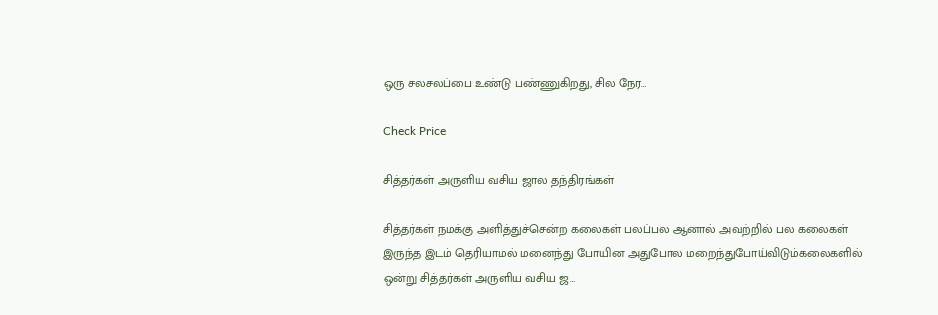ஒரு சலசலப்பை உண்டு பண்ணுகிறது, சில நேர…

Check Price

சித்தர்கள் அருளிய வசிய ஜால தந்திரங்கள்

சித்தர்கள் நமக்கு அளித்துச்சென்ற கலைகள் பலப்பல ஆனால் அவற்றில் பல கலைகள் இருந்த இடம் தெரியாமல் மனைந்து போயின அதுபோல மறைந்துபோய்விடும்கலைகளில் ஒன்று சித்தர்கள் அருளிய வசிய ஜ…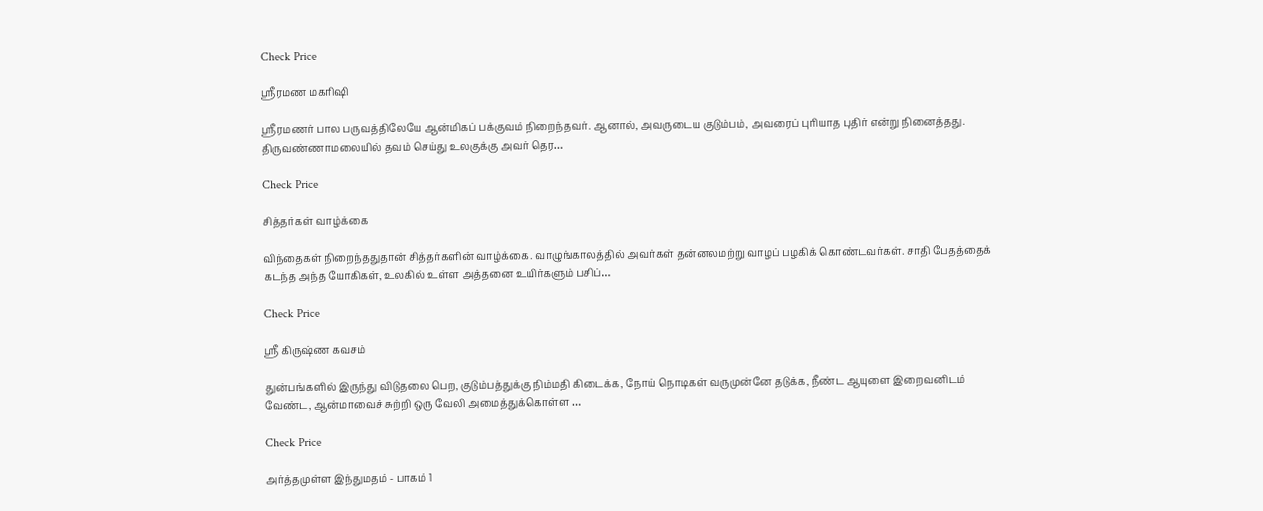Check Price

ஸ்ரீரமண மகரிஷி

ஸ்ரீரமணர் பால பருவத்திலேயே ஆன்மிகப் பக்குவம் நிறைந்தவர். ஆனால், அவருடைய குடும்பம், அவரைப் புரியாத புதிர் என்று நினைத்தது. திருவண்ணாமலையில் தவம் செய்து உலகுக்கு அவர் தெர…

Check Price

சித்தர்கள் வாழ்க்கை

விந்தைகள் நிறைந்ததுதான் சித்தர்களின் வாழ்க்கை. வாழுங்காலத்தில் அவர்கள் தன்னலமற்று வாழப் பழகிக் கொண்டவர்கள். சாதி பேதத்தைக் கடந்த அந்த யோகிகள், உலகில் உள்ள அத்தனை உயிர்களும் பசிப்…

Check Price

ஸ்ரீ கிருஷ்ண கவசம்

துன்பங்களில் இருந்து விடுதலை பெற, குடும்பத்துக்கு நிம்மதி கிடைக்க, நோய் நொடிகள் வருமுன்னே தடுக்க, நீண்ட ஆயுளை இறைவனிடம் வேண்ட, ஆன்மாவைச் சுற்றி ஒரு வேலி அமைத்துக்கொள்ள …

Check Price

அர்த்தமுள்ள இந்துமதம் - பாகம் 1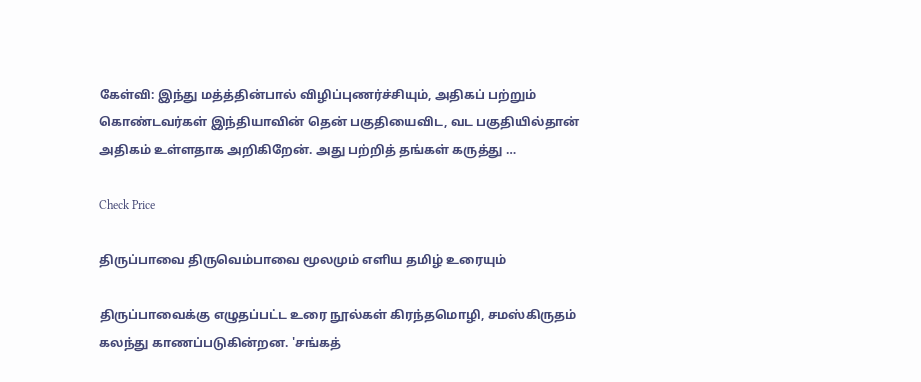கேள்வி: இந்து மத்த்தின்பால் விழிப்புணர்ச்சியும், அதிகப் பற்றும் கொண்டவர்கள் இந்தியாவின் தென் பகுதியைவிட, வட பகுதியில்தான் அதிகம் உள்ளதாக அறிகிறேன். அது பற்றித் தங்கள் கருத்து …

Check Price

திருப்பாவை திருவெம்பாவை மூலமும் எளிய தமிழ் உரையும்

திருப்பாவைக்கு எழுதப்பட்ட உரை நூல்கள் கிரந்தமொழி, சமஸ்கிருதம் கலந்து காணப்படுகின்றன. 'சங்கத்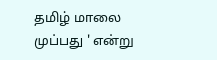தமிழ் மாலை முப்பது ' என்று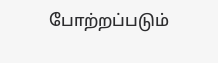போற்றப்படும்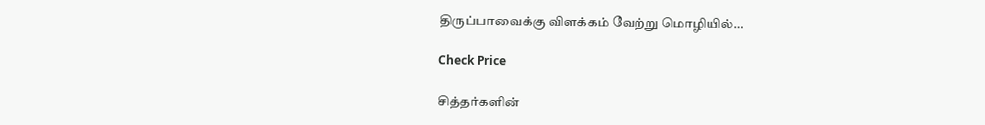திருப்பாவைக்கு விளக்கம் வேற்று மொழியில்…

Check Price

சித்தர்களின்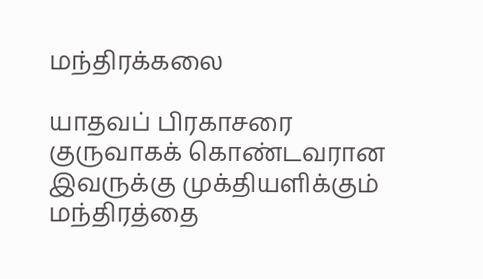மந்திரக்கலை

யாதவப் பிரகாசரை குருவாகக் கொண்டவரான இவருக்கு முக்தியளிக்கும் மந்திரத்தை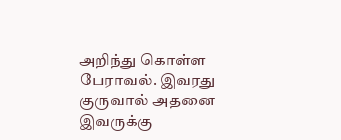அறிந்து கொள்ள பேராவல். இவரது குருவால் அதனை இவருக்கு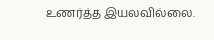உணர்த்த இயலவில்லை.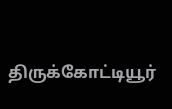திருக்கோட்டியூர்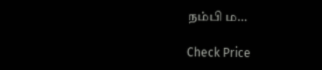நம்பி ம…

Check Price